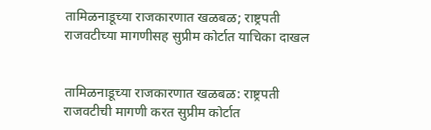तामिळनाडूच्या राजकारणात खळबळ; राष्ट्रपती राजवटीच्या मागणीसह सुप्रीम कोर्टात याचिका दाखल


तामिळनाडूच्या राजकारणात खळबळ: राष्ट्रपती राजवटीची मागणी करत सुप्रीम कोर्टात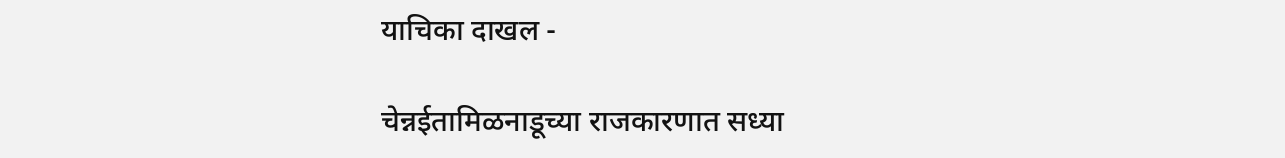याचिका दाखल -

चेन्नईतामिळनाडूच्या राजकारणात सध्या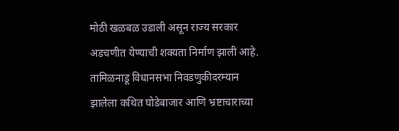मोठी खळबळ उडाली असून राज्य सरकार अडचणीत येण्याची शक्यता निर्माण झाली आहे. तामिळनाडू विधानसभा निवडणुकीदरम्यान झालेला कथित घोडेबाजार आणि भ्रष्टाचाराच्या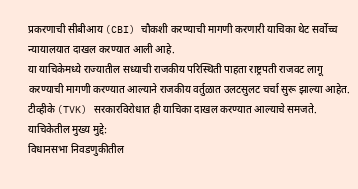प्रकरणाची सीबीआय (CBI) चौकशी करण्याची मागणी करणारी याचिका थेट सर्वोच्च न्यायालयात दाखल करण्यात आली आहे.
या याचिकेमध्ये राज्यातील सध्याची राजकीय परिस्थिती पाहता राष्ट्रपती राजवट लागू करण्याची मागणी करण्यात आल्याने राजकीय वर्तुळात उलटसुलट चर्चा सुरू झाल्या आहेत. टीव्हीके (TVK) सरकारविरोधात ही याचिका दाखल करण्यात आल्याचे समजते.
याचिकेतील मुख्य मुद्दे:
विधानसभा निवडणुकीतील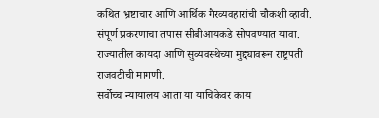कथित भ्रष्टाचार आणि आर्थिक गैरव्यवहारांची चौकशी व्हावी.
संपूर्ण प्रकरणाचा तपास सीबीआयकडे सोपवण्यात यावा.
राज्यातील कायदा आणि सुव्यवस्थेच्या मुद्द्यावरून राष्ट्रपती राजवटीची मागणी.
सर्वोच्च न्यायालय आता या याचिकेवर काय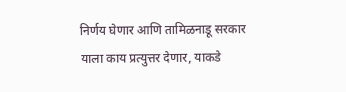निर्णय घेणार आणि तामिळनाडू सरकार याला काय प्रत्युत्तर देणार, याकडे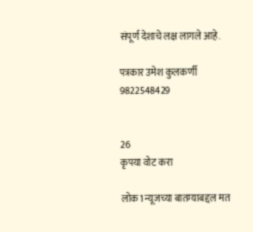संपूर्ण देशाचे लक्ष लागले आहे.

पत्रकार उमेश कुलकर्णी
9822548429


26
कृपया वोट करा

लोक1 न्यूजच्या बातम्याबद्दल मत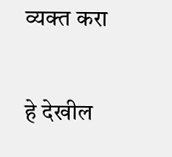व्यक्त करा

हे देखील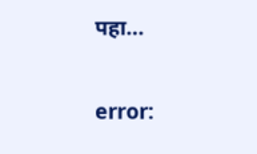पहा...

error: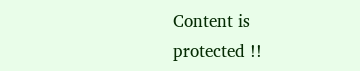Content is protected !!